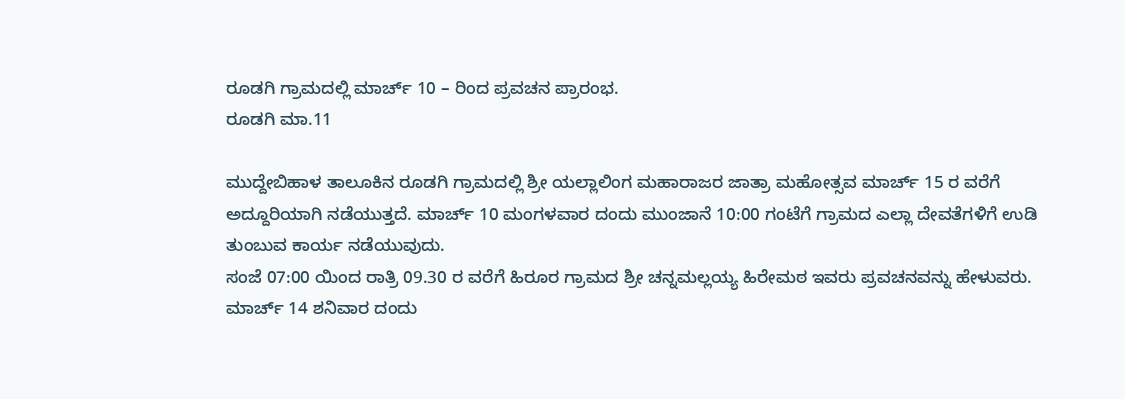ರೂಡಗಿ ಗ್ರಾಮದಲ್ಲಿ ಮಾರ್ಚ್ 10 – ರಿಂದ ಪ್ರವಚನ ಪ್ರಾರಂಭ.
ರೂಡಗಿ ಮಾ.11

ಮುದ್ದೇಬಿಹಾಳ ತಾಲೂಕಿನ ರೂಡಗಿ ಗ್ರಾಮದಲ್ಲಿ ಶ್ರೀ ಯಲ್ಲಾಲಿಂಗ ಮಹಾರಾಜರ ಜಾತ್ರಾ ಮಹೋತ್ಸವ ಮಾರ್ಚ್ 15 ರ ವರೆಗೆ ಅದ್ದೂರಿಯಾಗಿ ನಡೆಯುತ್ತದೆ. ಮಾರ್ಚ್ 10 ಮಂಗಳವಾರ ದಂದು ಮುಂಜಾನೆ 10:00 ಗಂಟೆಗೆ ಗ್ರಾಮದ ಎಲ್ಲಾ ದೇವತೆಗಳಿಗೆ ಉಡಿ ತುಂಬುವ ಕಾರ್ಯ ನಡೆಯುವುದು.
ಸಂಜೆ 07:00 ಯಿಂದ ರಾತ್ರಿ 09.30 ರ ವರೆಗೆ ಹಿರೂರ ಗ್ರಾಮದ ಶ್ರೀ ಚನ್ನಮಲ್ಲಯ್ಯ ಹಿರೇಮಠ ಇವರು ಪ್ರವಚನವನ್ನು ಹೇಳುವರು. ಮಾರ್ಚ್ 14 ಶನಿವಾರ ದಂದು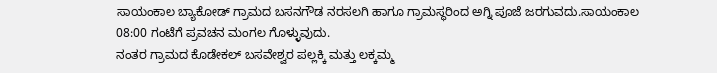ಸಾಯಂಕಾಲ ಬ್ಯಾಕೋಡ್ ಗ್ರಾಮದ ಬಸನಗೌಡ ನರಸಲಗಿ ಹಾಗೂ ಗ್ರಾಮಸ್ಥರಿಂದ ಅಗ್ನಿ ಪೂಜೆ ಜರಗುವದು.ಸಾಯಂಕಾಲ 08:00 ಗಂಟೆಗೆ ಪ್ರವಚನ ಮಂಗಲ ಗೊಳ್ಳುವುದು.
ನಂತರ ಗ್ರಾಮದ ಕೊಡೇಕಲ್ ಬಸವೇಶ್ವರ ಪಲ್ಲಕ್ಕಿ ಮತ್ತು ಲಕ್ಕಮ್ಮ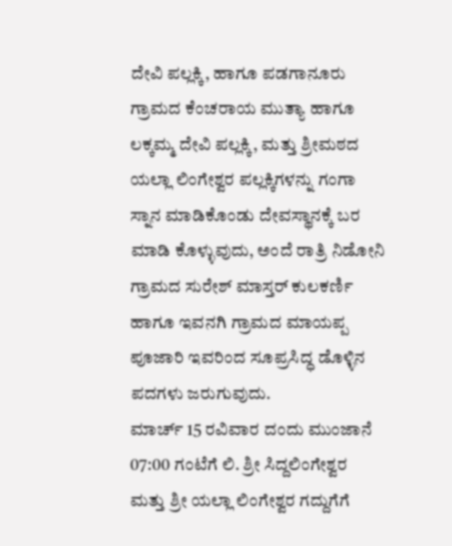ದೇವಿ ಪಲ್ಲಕ್ಕಿ, ಹಾಗೂ ಪಡಗಾನೂರು ಗ್ರಾಮದ ಕೆಂಚರಾಯ ಮುತ್ಯಾ ಹಾಗೂ ಲಕ್ಕಮ್ಮ ದೇವಿ ಪಲ್ಲಕ್ಕಿ, ಮತ್ತು ಶ್ರೀಮಠದ ಯಲ್ಲಾ ಲಿಂಗೇಶ್ವರ ಪಲ್ಲಕ್ಕಿಗಳನ್ನು ಗಂಗಾ ಸ್ನಾನ ಮಾಡಿಕೊಂಡು ದೇವಸ್ಥಾನಕ್ಕೆ ಬರ ಮಾಡಿ ಕೊಳ್ಳುವುದು, ಅಂದೆ ರಾತ್ರಿ ನಿಡೋನಿ ಗ್ರಾಮದ ಸುರೇಶ್ ಮಾಸ್ತರ್ ಕುಲಕರ್ಣಿ ಹಾಗೂ ಇವನಗಿ ಗ್ರಾಮದ ಮಾಯಪ್ಪ ಪೂಜಾರಿ ಇವರಿಂದ ಸೂಪ್ರಸಿದ್ಧ ಡೊಳ್ಳಿನ ಪದಗಳು ಜರುಗುವುದು.
ಮಾರ್ಚ್ 15 ರವಿವಾರ ದಂದು ಮುಂಜಾನೆ 07:00 ಗಂಟೆಗೆ ಲಿ. ಶ್ರೀ ಸಿದ್ದಲಿಂಗೇಶ್ವರ ಮತ್ತು ಶ್ರೀ ಯಲ್ಲಾ ಲಿಂಗೇಶ್ವರ ಗದ್ದುಗೆಗೆ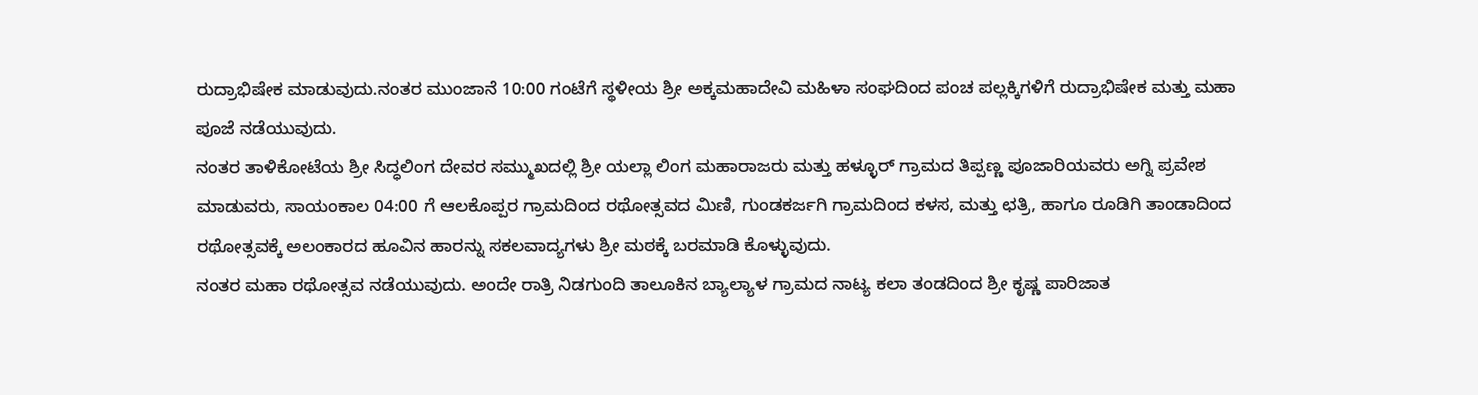ರುದ್ರಾಭಿಷೇಕ ಮಾಡುವುದು.ನಂತರ ಮುಂಜಾನೆ 10:00 ಗಂಟೆಗೆ ಸ್ಥಳೀಯ ಶ್ರೀ ಅಕ್ಕಮಹಾದೇವಿ ಮಹಿಳಾ ಸಂಘದಿಂದ ಪಂಚ ಪಲ್ಲಕ್ಕಿಗಳಿಗೆ ರುದ್ರಾಭಿಷೇಕ ಮತ್ತು ಮಹಾ ಪೂಜೆ ನಡೆಯುವುದು.
ನಂತರ ತಾಳಿಕೋಟೆಯ ಶ್ರೀ ಸಿದ್ಧಲಿಂಗ ದೇವರ ಸಮ್ಮುಖದಲ್ಲಿ ಶ್ರೀ ಯಲ್ಲಾ ಲಿಂಗ ಮಹಾರಾಜರು ಮತ್ತು ಹಳ್ಳೂರ್ ಗ್ರಾಮದ ತಿಪ್ಪಣ್ಣ ಪೂಜಾರಿಯವರು ಅಗ್ನಿ ಪ್ರವೇಶ ಮಾಡುವರು, ಸಾಯಂಕಾಲ 04:00 ಗೆ ಆಲಕೊಪ್ಪರ ಗ್ರಾಮದಿಂದ ರಥೋತ್ಸವದ ಮಿಣಿ, ಗುಂಡಕರ್ಜಗಿ ಗ್ರಾಮದಿಂದ ಕಳಸ, ಮತ್ತು ಛತ್ರಿ, ಹಾಗೂ ರೂಡಿಗಿ ತಾಂಡಾದಿಂದ ರಥೋತ್ಸವಕ್ಕೆ ಅಲಂಕಾರದ ಹೂವಿನ ಹಾರನ್ನು ಸಕಲವಾದ್ಯಗಳು ಶ್ರೀ ಮಠಕ್ಕೆ ಬರಮಾಡಿ ಕೊಳ್ಳುವುದು.
ನಂತರ ಮಹಾ ರಥೋತ್ಸವ ನಡೆಯುವುದು. ಅಂದೇ ರಾತ್ರಿ ನಿಡಗುಂದಿ ತಾಲೂಕಿನ ಬ್ಯಾಲ್ಯಾಳ ಗ್ರಾಮದ ನಾಟ್ಯ ಕಲಾ ತಂಡದಿಂದ ಶ್ರೀ ಕೃಷ್ಣ ಪಾರಿಜಾತ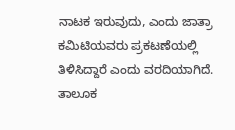ನಾಟಕ ಇರುವುದು, ಎಂದು ಜಾತ್ರಾ ಕಮಿಟಿಯವರು ಪ್ರಕಟಣೆಯಲ್ಲಿ ತಿಳಿಸಿದ್ದಾರೆ ಎಂದು ವರದಿಯಾಗಿದೆ.
ತಾಲೂಕ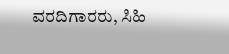ವರದಿಗಾರರು, ಸಿಹಿ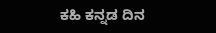ಕಹಿ ಕನ್ನಡ ದಿನ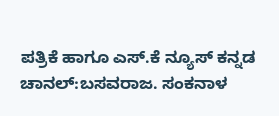ಪತ್ರಿಕೆ ಹಾಗೂ ಎಸ್.ಕೆ ನ್ಯೂಸ್ ಕನ್ನಡ ಚಾನಲ್:ಬಸವರಾಜ. ಸಂಕನಾಳ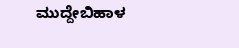ಮುದ್ದೇಬಿಹಾಳ